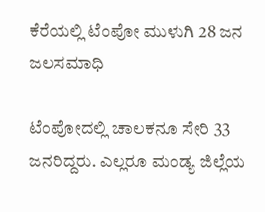ಕೆರೆಯಲ್ಲಿ ಟೆಂಪೋ ಮುಳುಗಿ 28 ಜನ ಜಲಸಮಾಧಿ

ಟೆಂಪೋದಲ್ಲಿ ಚಾಲಕನೂ ಸೇರಿ 33 ಜನರಿದ್ದರು. ಎಲ್ಲರೂ ಮಂಡ್ಯ ಜಿಲ್ಲೆಯ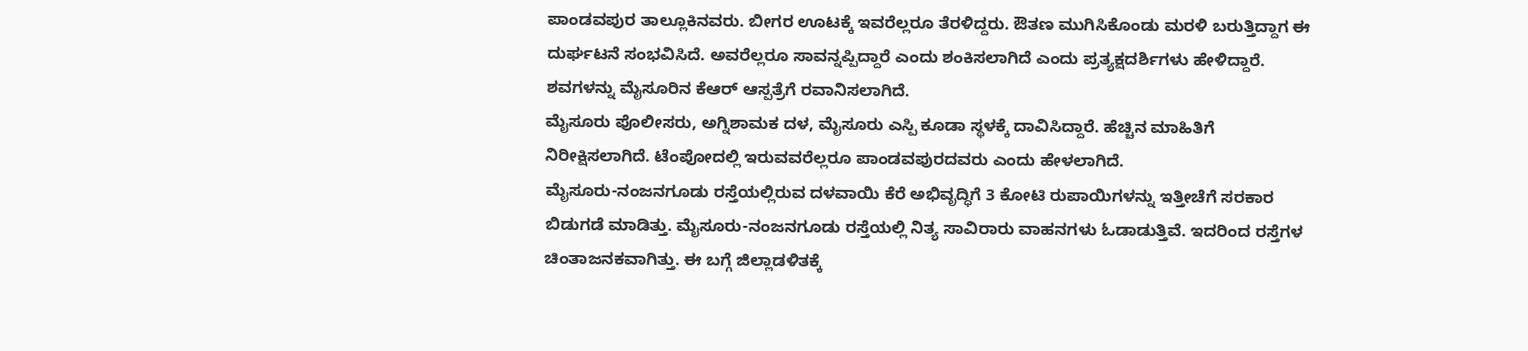ಪಾಂಡವಪುರ ತಾಲ್ಲೂಕಿನವರು. ಬೀಗರ ಊಟಕ್ಕೆ ಇವರೆಲ್ಲರೂ ತೆರಳಿದ್ದರು. ಔತಣ ಮುಗಿಸಿಕೊಂಡು ಮರಳಿ ಬರುತ್ತಿದ್ದಾಗ ಈ ದುರ್ಘಟನೆ ಸಂಭವಿಸಿದೆ. ಅವರೆಲ್ಲರೂ ಸಾವನ್ನಪ್ಪಿದ್ದಾರೆ ಎಂದು ಶಂಕಿಸಲಾಗಿದೆ ಎಂದು ಪ್ರತ್ಯಕ್ಷದರ್ಶಿಗಳು ಹೇಳಿದ್ದಾರೆ. ಶವಗಳನ್ನು ಮೈಸೂರಿನ ಕೆಆರ್ ಆಸ್ಪತ್ರೆಗೆ ರವಾನಿಸಲಾಗಿದೆ.
ಮೈಸೂರು ಪೊಲೀಸರು, ಅಗ್ನಿಶಾಮಕ ದಳ, ಮೈಸೂರು ಎಸ್ಪಿ ಕೂಡಾ ಸ್ಥಳಕ್ಕೆ ದಾವಿಸಿದ್ದಾರೆ. ಹೆಚ್ಚಿನ ಮಾಹಿತಿಗೆ ನಿರೀಕ್ಷಿಸಲಾಗಿದೆ. ಟೆಂಪೋದಲ್ಲಿ ಇರುವವರೆಲ್ಲರೂ ಪಾಂಡವಪುರದವರು ಎಂದು ಹೇಳಲಾಗಿದೆ.
ಮೈಸೂರು-ನಂಜನಗೂಡು ರಸ್ತೆಯಲ್ಲಿರುವ ದಳವಾಯಿ ಕೆರೆ ಅಭಿವೃದ್ಧಿಗೆ 3 ಕೋಟಿ ರುಪಾಯಿಗಳನ್ನು ಇತ್ತೀಚೆಗೆ ಸರಕಾರ ಬಿಡುಗಡೆ ಮಾಡಿತ್ತು. ಮೈಸೂರು-ನಂಜನಗೂಡು ರಸ್ತೆಯಲ್ಲಿ ನಿತ್ಯ ಸಾವಿರಾರು ವಾಹನಗಳು ಓಡಾಡುತ್ತಿವೆ. ಇದರಿಂದ ರಸ್ತೆಗಳ ಚಿಂತಾಜನಕವಾಗಿತ್ತು. ಈ ಬಗ್ಗೆ ಜಿಲ್ಲಾಡಳಿತಕ್ಕೆ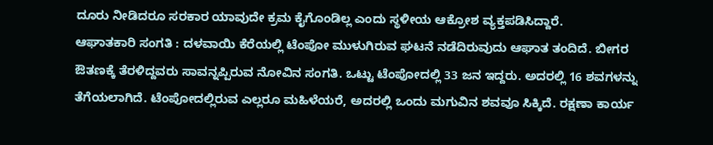ದೂರು ನೀಡಿದರೂ ಸರಕಾರ ಯಾವುದೇ ಕ್ರಮ ಕೈಗೊಂಡಿಲ್ಲ ಎಂದು ಸ್ಥಳೀಯ ಆಕ್ರೋಶ ವ್ಯಕ್ತಪಡಿಸಿದ್ದಾರೆ.
ಆಘಾತಕಾರಿ ಸಂಗತಿ : ದಳವಾಯಿ ಕೆರೆಯಲ್ಲಿ ಟೆಂಪೋ ಮುಳುಗಿರುವ ಘಟನೆ ನಡೆದಿರುವುದು ಆಘಾತ ತಂದಿದೆ. ಬೀಗರ ಔತಣಕ್ಕೆ ತೆರಳಿದ್ದವರು ಸಾವನ್ನಪ್ಪಿರುವ ನೋವಿನ ಸಂಗತಿ. ಒಟ್ಟು ಟೆಂಪೋದಲ್ಲಿ 33 ಜನ ಇದ್ದರು. ಅದರಲ್ಲಿ 16 ಶವಗಳನ್ನು ತೆಗೆಯಲಾಗಿದೆ. ಟೆಂಪೋದಲ್ಲಿರುವ ಎಲ್ಲರೂ ಮಹಿಳೆಯರೆ, ಅದರಲ್ಲಿ ಒಂದು ಮಗುವಿನ ಶವವೂ ಸಿಕ್ಕಿದೆ. ರಕ್ಷಣಾ ಕಾರ್ಯ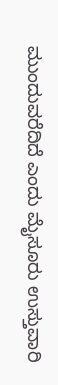ಮುಂದುವರೆದಿದೆ ಎಂದು ಮೈಸೂರು ಉಸ್ತುವಾರಿ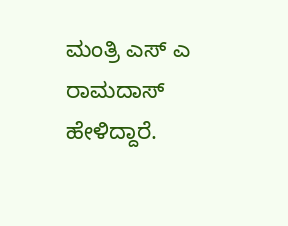ಮಂತ್ರಿ ಎಸ್ ಎ ರಾಮದಾಸ್ ಹೇಳಿದ್ದಾರೆ.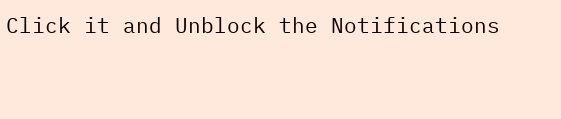Click it and Unblock the Notifications